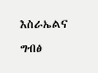እስራኤልና ግብፅ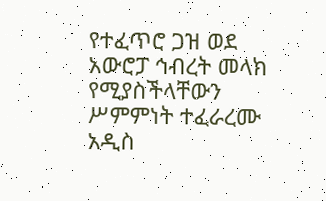የተፈጥሮ ጋዝ ወደ አውሮፓ ኅብረት መላክ የሚያስችላቸውን ሥምምነት ተፈራረሙ
አዲስ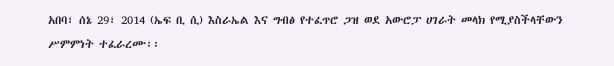አበባ፣ ሰኔ 29፣ 2014 (ኤፍ ቢ ሲ) እስራኤል እና ግብፅ የተፈጥሮ ጋዝ ወደ አውሮፓ ሀገራት መላክ የሚያስችላቸውን ሥምምነት ተፈራረሙ፡፡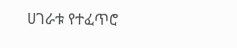ሀገራቱ የተፈጥሮ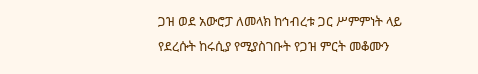ጋዝ ወደ አውሮፓ ለመላክ ከኅብረቱ ጋር ሥምምነት ላይ የደረሱት ከሩሲያ የሚያስገቡት የጋዝ ምርት መቆሙን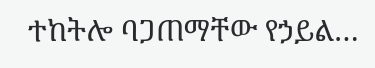ተከትሎ ባጋጠማቸው የኃይል…